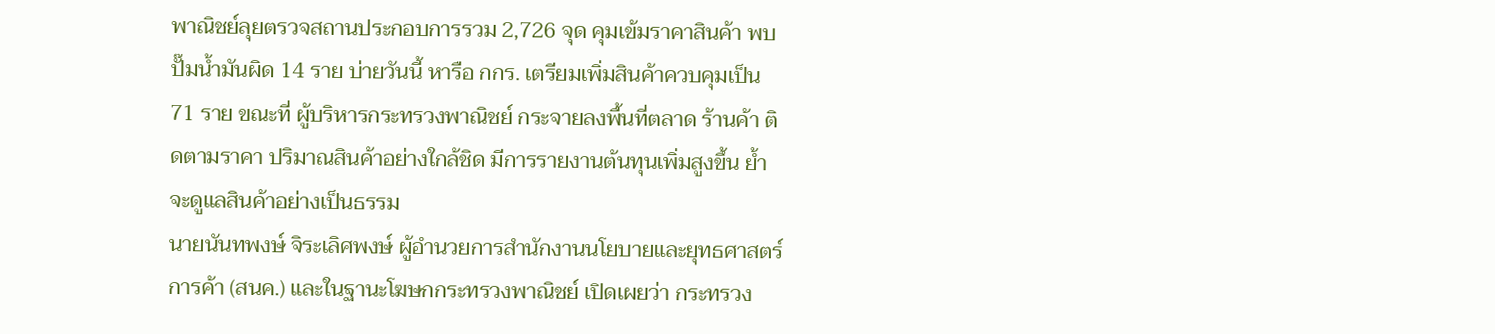พาณิชย์ลุยตรวจสถานประกอบการรวม 2,726 จุด คุมเข้มราคาสินค้า พบปั๊มน้ำมันผิด 14 ราย บ่ายวันนี้ หารือ กกร. เตรียมเพิ่มสินค้าควบคุมเป็น 71 ราย ขณะที่ ผู้บริหารกระทรวงพาณิชย์ กระจายลงพื้นที่ตลาด ร้านค้า ติดตามราคา ปริมาณสินค้าอย่างใกล้ชิด มีการรายงานต้นทุนเพิ่มสูงขึ้น ย้ำจะดูแลสินค้าอย่างเป็นธรรม
นายนันทพงษ์ จิระเลิศพงษ์ ผู้อำนวยการสำนักงานนโยบายและยุทธศาสตร์การค้า (สนค.) และในฐานะโฆษกกระทรวงพาณิชย์ เปิดเผยว่า กระทรวง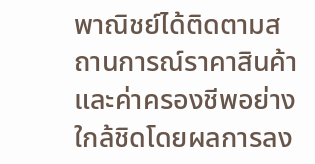พาณิชย์ได้ติดตามสถานการณ์ราคาสินค้าและค่าครองชีพอย่างใกล้ชิดโดยผลการลง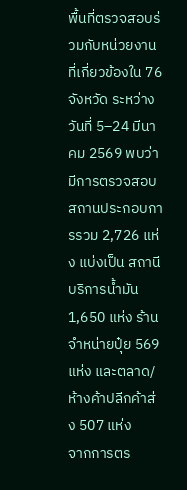พื้นที่ตรวจสอบร่วมกับหน่วยงานที่เกี่ยวข้องใน 76 จังหวัด ระหว่างวันที่ 5–24 มีนาคม 2569 พบว่า มีการตรวจสอบสถานประกอบการรวม 2,726 แห่ง แบ่งเป็น สถานีบริการน้ำมัน 1,650 แห่ง ร้านจำหน่ายปุ๋ย 569 แห่ง และตลาด/ห้างค้าปลีกค้าส่ง 507 แห่ง
จากการตร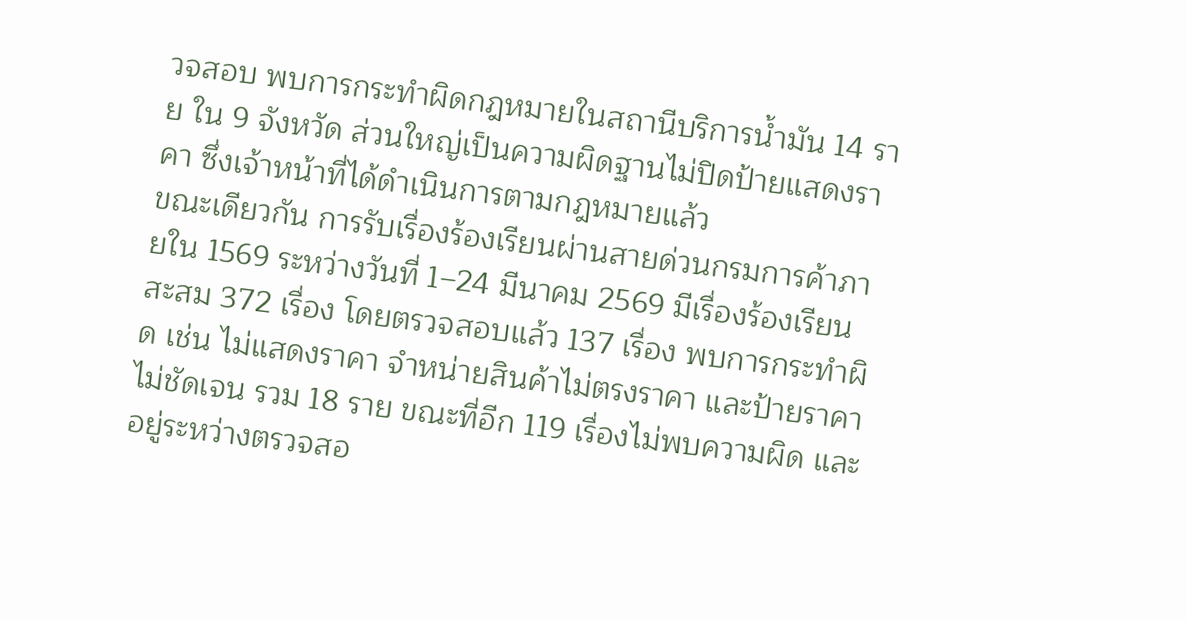วจสอบ พบการกระทำผิดกฎหมายในสถานีบริการน้ำมัน 14 ราย ใน 9 จังหวัด ส่วนใหญ่เป็นความผิดฐานไม่ปิดป้ายแสดงราคา ซึ่งเจ้าหน้าที่ได้ดำเนินการตามกฎหมายแล้ว
ขณะเดียวกัน การรับเรื่องร้องเรียนผ่านสายด่วนกรมการค้าภายใน 1569 ระหว่างวันที่ 1–24 มีนาคม 2569 มีเรื่องร้องเรียนสะสม 372 เรื่อง โดยตรวจสอบแล้ว 137 เรื่อง พบการกระทำผิด เช่น ไม่แสดงราคา จำหน่ายสินค้าไม่ตรงราคา และป้ายราคาไม่ชัดเจน รวม 18 ราย ขณะที่อีก 119 เรื่องไม่พบความผิด และอยู่ระหว่างตรวจสอ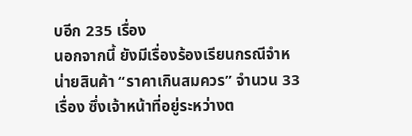บอีก 235 เรื่อง
นอกจากนี้ ยังมีเรื่องร้องเรียนกรณีจำหน่ายสินค้า “ราคาเกินสมควร” จำนวน 33 เรื่อง ซึ่งเจ้าหน้าที่อยู่ระหว่างต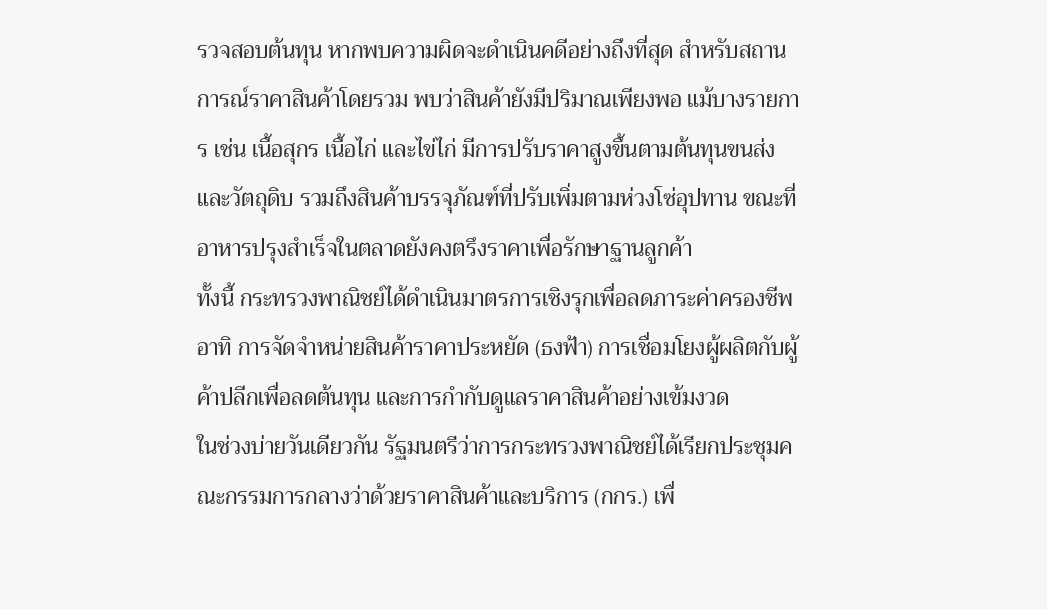รวจสอบต้นทุน หากพบความผิดจะดำเนินคดีอย่างถึงที่สุด สำหรับสถานการณ์ราคาสินค้าโดยรวม พบว่าสินค้ายังมีปริมาณเพียงพอ แม้บางรายการ เช่น เนื้อสุกร เนื้อไก่ และไข่ไก่ มีการปรับราคาสูงขึ้นตามต้นทุนขนส่งและวัตถุดิบ รวมถึงสินค้าบรรจุภัณฑ์ที่ปรับเพิ่มตามห่วงโซ่อุปทาน ขณะที่อาหารปรุงสำเร็จในตลาดยังคงตรึงราคาเพื่อรักษาฐานลูกค้า
ทั้งนี้ กระทรวงพาณิชย์ได้ดำเนินมาตรการเชิงรุกเพื่อลดภาระค่าครองชีพ อาทิ การจัดจำหน่ายสินค้าราคาประหยัด (ธงฟ้า) การเชื่อมโยงผู้ผลิตกับผู้ค้าปลีกเพื่อลดต้นทุน และการกำกับดูแลราคาสินค้าอย่างเข้มงวด
ในช่วงบ่ายวันเดียวกัน รัฐมนตรีว่าการกระทรวงพาณิชย์ได้เรียกประชุมคณะกรรมการกลางว่าด้วยราคาสินค้าและบริการ (กกร.) เพื่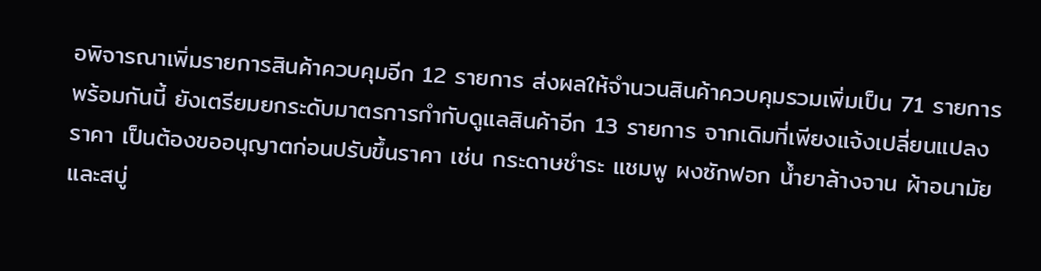อพิจารณาเพิ่มรายการสินค้าควบคุมอีก 12 รายการ ส่งผลให้จำนวนสินค้าควบคุมรวมเพิ่มเป็น 71 รายการ พร้อมกันนี้ ยังเตรียมยกระดับมาตรการกำกับดูแลสินค้าอีก 13 รายการ จากเดิมที่เพียงแจ้งเปลี่ยนแปลงราคา เป็นต้องขออนุญาตก่อนปรับขึ้นราคา เช่น กระดาษชำระ แชมพู ผงซักฟอก น้ำยาล้างจาน ผ้าอนามัย และสบู่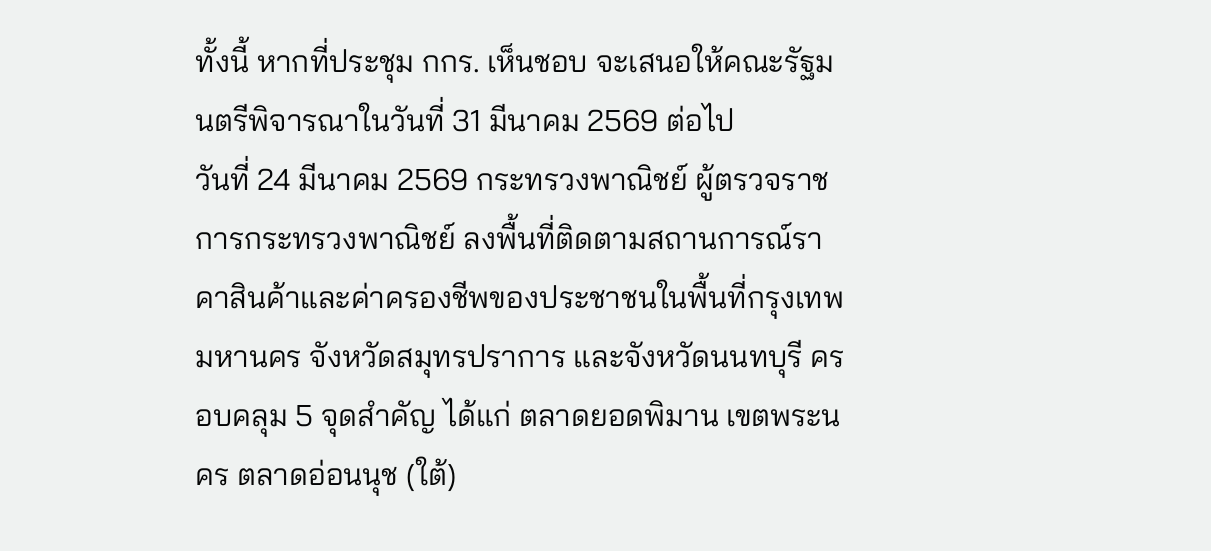ทั้งนี้ หากที่ประชุม กกร. เห็นชอบ จะเสนอให้คณะรัฐมนตรีพิจารณาในวันที่ 31 มีนาคม 2569 ต่อไป
วันที่ 24 มีนาคม 2569 กระทรวงพาณิชย์ ผู้ตรวจราชการกระทรวงพาณิชย์ ลงพื้นที่ติดตามสถานการณ์ราคาสินค้าและค่าครองชีพของประชาชนในพื้นที่กรุงเทพมหานคร จังหวัดสมุทรปราการ และจังหวัดนนทบุรี ครอบคลุม 5 จุดสำคัญ ได้แก่ ตลาดยอดพิมาน เขตพระนคร ตลาดอ่อนนุช (ใต้)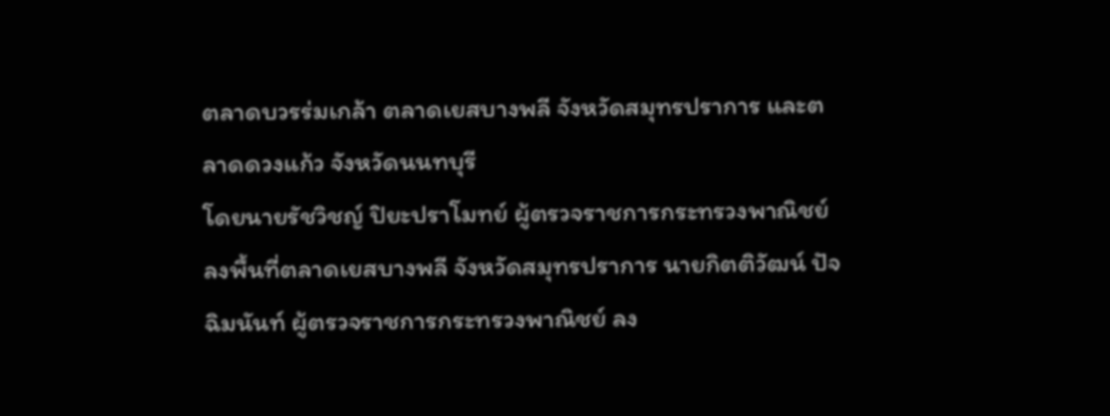ตลาดบวรร่มเกล้า ตลาดเยสบางพลี จังหวัดสมุทรปราการ และตลาดดวงแก้ว จังหวัดนนทบุรี
โดยนายรัชวิชญ์ ปิยะปราโมทย์ ผู้ตรวจราชการกระทรวงพาณิชย์ ลงพื้นที่ตลาดเยสบางพลี จังหวัดสมุทรปราการ นายกิตติวัฒน์ ปัจฉิมนันท์ ผู้ตรวจราชการกระทรวงพาณิชย์ ลง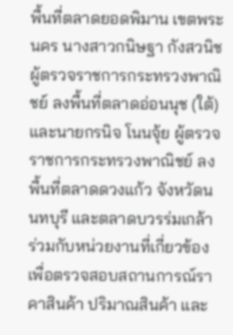พื้นที่ตลาดยอดพิมาน เขตพระนคร นางสาวกนิษฐา กังสวนิช ผู้ตรวจราชการกระทรวงพาณิชย์ ลงพื้นที่ตลาดอ่อนนุช (ใต้) และนายกรนิจ โนนจุ้ย ผู้ตรวจราชการกระทรวงพาณิชย์ ลงพื้นที่ตลาดดวงแก้ว จังหวัดนนทบุรี และตลาดบวรร่มเกล้า ร่วมกับหน่วยงานที่เกี่ยวข้อง เพื่อตรวจสอบสถานการณ์ราคาสินค้า ปริมาณสินค้า และ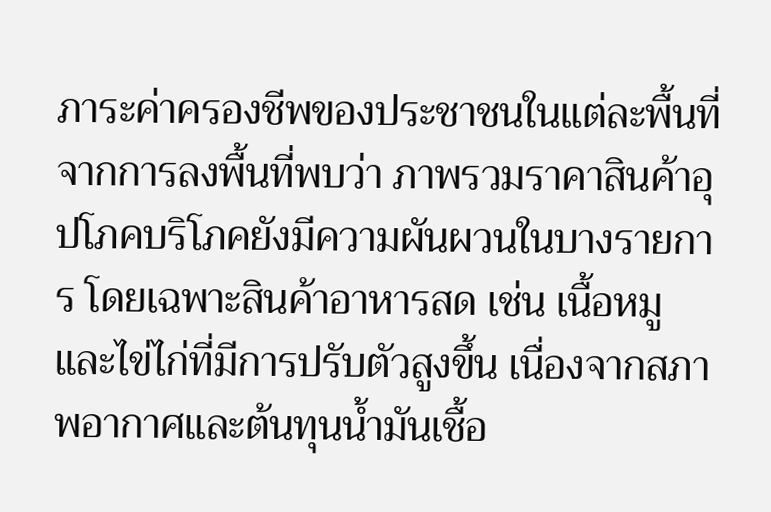ภาระค่าครองชีพของประชาชนในแต่ละพื้นที่
จากการลงพื้นที่พบว่า ภาพรวมราคาสินค้าอุปโภคบริโภคยังมีความผันผวนในบางรายการ โดยเฉพาะสินค้าอาหารสด เช่น เนื้อหมูและไข่ไก่ที่มีการปรับตัวสูงขึ้น เนื่องจากสภาพอากาศและต้นทุนน้ำมันเชื้อ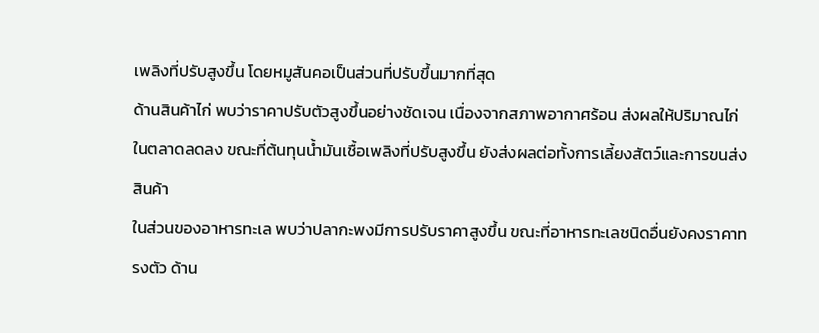เพลิงที่ปรับสูงขึ้น โดยหมูสันคอเป็นส่วนที่ปรับขึ้นมากที่สุด
ด้านสินค้าไก่ พบว่าราคาปรับตัวสูงขึ้นอย่างชัดเจน เนื่องจากสภาพอากาศร้อน ส่งผลให้ปริมาณไก่ในตลาดลดลง ขณะที่ต้นทุนน้ำมันเชื้อเพลิงที่ปรับสูงขึ้น ยังส่งผลต่อทั้งการเลี้ยงสัตว์และการขนส่งสินค้า
ในส่วนของอาหารทะเล พบว่าปลากะพงมีการปรับราคาสูงขึ้น ขณะที่อาหารทะเลชนิดอื่นยังคงราคาทรงตัว ด้าน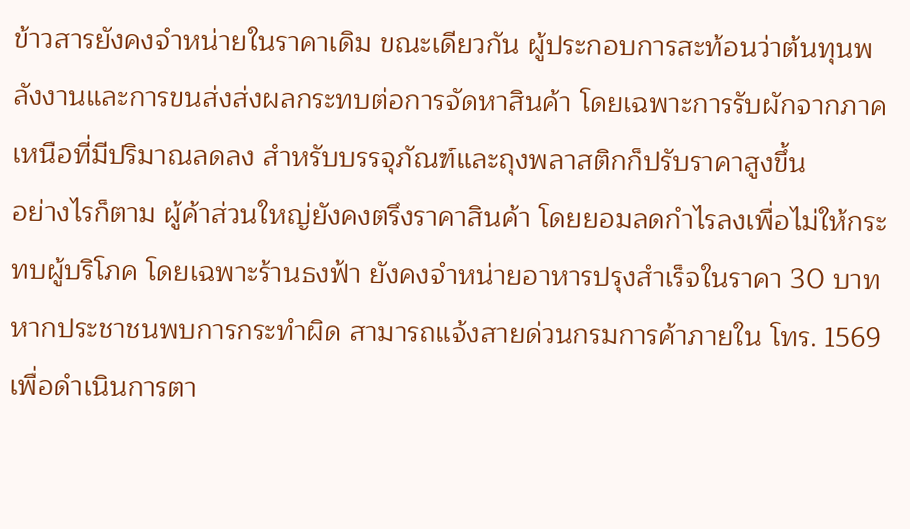ข้าวสารยังคงจำหน่ายในราคาเดิม ขณะเดียวกัน ผู้ประกอบการสะท้อนว่าต้นทุนพลังงานและการขนส่งส่งผลกระทบต่อการจัดหาสินค้า โดยเฉพาะการรับผักจากภาคเหนือที่มีปริมาณลดลง สำหรับบรรจุภัณฑ์และถุงพลาสติกก็ปรับราคาสูงขึ้น
อย่างไรก็ตาม ผู้ค้าส่วนใหญ่ยังคงตรึงราคาสินค้า โดยยอมลดกำไรลงเพื่อไม่ให้กระทบผู้บริโภค โดยเฉพาะร้านธงฟ้า ยังคงจำหน่ายอาหารปรุงสำเร็จในราคา 30 บาทหากประชาชนพบการกระทำผิด สามารถแจ้งสายด่วนกรมการค้าภายใน โทร. 1569 เพื่อดำเนินการตา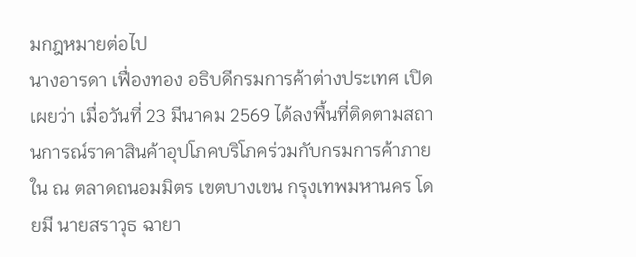มกฎหมายต่อไป
นางอารดา เฟื่องทอง อธิบดีกรมการค้าต่างประเทศ เปิดเผยว่า เมื่อวันที่ 23 มีนาคม 2569 ได้ลงพื้นที่ติดตามสถานการณ์ราคาสินค้าอุปโภคบริโภคร่วมกับกรมการค้าภายใน ณ ตลาดถนอมมิตร เขตบางเขน กรุงเทพมหานคร โดยมี นายสราวุธ ฉายา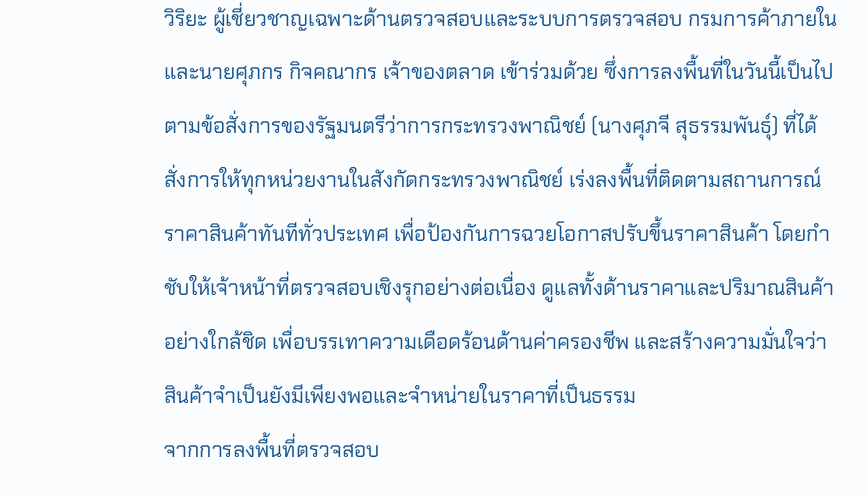วิริยะ ผู้เชี่ยวชาญเฉพาะด้านตรวจสอบและระบบการตรวจสอบ กรมการค้าภายใน และนายศุภกร กิจคณากร เจ้าของตลาด เข้าร่วมด้วย ซึ่งการลงพื้นที่ในวันนี้เป็นไปตามข้อสั่งการของรัฐมนตรีว่าการกระทรวงพาณิชย์ (นางศุภจี สุธรรมพันธุ์) ที่ได้สั่งการให้ทุกหน่วยงานในสังกัดกระทรวงพาณิชย์ เร่งลงพื้นที่ติดตามสถานการณ์ราคาสินค้าทันทีทั่วประเทศ เพื่อป้องกันการฉวยโอกาสปรับขึ้นราคาสินค้า โดยกำชับให้เจ้าหน้าที่ตรวจสอบเชิงรุกอย่างต่อเนื่อง ดูแลทั้งด้านราคาและปริมาณสินค้าอย่างใกล้ชิด เพื่อบรรเทาความเดือดร้อนด้านค่าครองชีพ และสร้างความมั่นใจว่าสินค้าจำเป็นยังมีเพียงพอและจำหน่ายในราคาที่เป็นธรรม
จากการลงพื้นที่ตรวจสอบ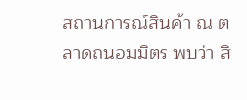สถานการณ์สินค้า ณ ตลาดถนอมมิตร พบว่า สิ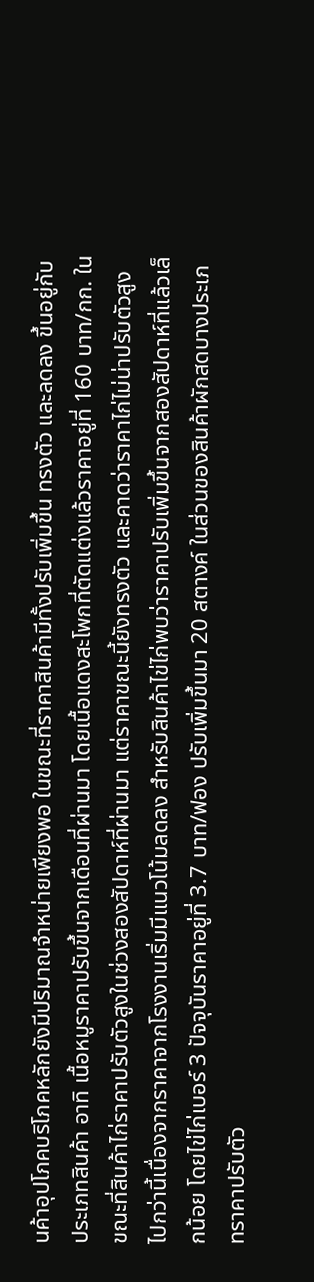นค้าอุปโภคบริโภคหลักยังมีปริมาณจำหน่ายเพียงพอ ในขณะที่ราคาสินค้ามีทั้งปรับเพิ่มขึ้น ทรงตัว และลดลง ขึ้นอยู่กับประเภทสินค้า อาทิ เนื้อหมูราคาปรับขึ้นจากเดือนที่ผ่านมา โดยเนื้อแดงสะโพกที่ตัดแต่งแล้วราคาอยู่ที่ 160 บาท/กก. ในขณะที่สินค้าไก่ราคาปรับตัวสูงในช่วงสองสัปดาห์ที่ผ่านมา แต่ราคาขณะนี้ยังทรงตัว และคาดว่าราคาไก่ไม่น่าปรับตัวสูงไปกว่านี้เนื่องจากราคาจากโรงงานเริ่มมีแนวโน้มลดลง สำหรับสินค้าไข่ไก่พบว่าราคาปรับเพิ่มขึ้นจากสองสัปดาห์ที่แล้วเล็กน้อย โดยไข่ไก่เบอร์ 3 ปัจจุบันราคาอยู่ที่ 3.7 บาท/ฟอง ปรับเพิ่มขึ้นมา 20 สตางค์ ในส่วนของสินค้าผักสดบางประเภทราคาปรับตัว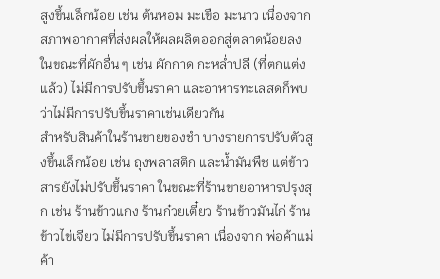สูงขึ้นเล็กน้อย เช่น ต้นหอม มะเขือ มะนาว เนื่องจากสภาพอากาศที่ส่งผลให้ผลผลิตออกสู่ตลาดน้อยลง ในขณะที่ผักอื่น ๆ เช่น ผักกาด กะหล่ำปลี (ที่ตกแต่งแล้ว) ไม่มีการปรับขึ้นราคา และอาหารทะเลสดก็พบว่าไม่มีการปรับขึ้นราคาเช่นเดียวกัน
สำหรับสินค้าในร้านขายของชำ บางรายการปรับตัวสูงขึ้นเล็กน้อย เช่น ถุงพลาสติก และน้ำมันพืช แต่ข้าวสารยังไม่ปรับขึ้นราคา ในขณะที่ร้านขายอาหารปรุงสุก เช่น ร้านข้าวแกง ร้านก๋วยเตี๋ยว ร้านข้าวมันไก่ ร้านข้าวไข่เจียว ไม่มีการปรับขึ้นราคา เนื่องจาก พ่อค้าแม่ค้า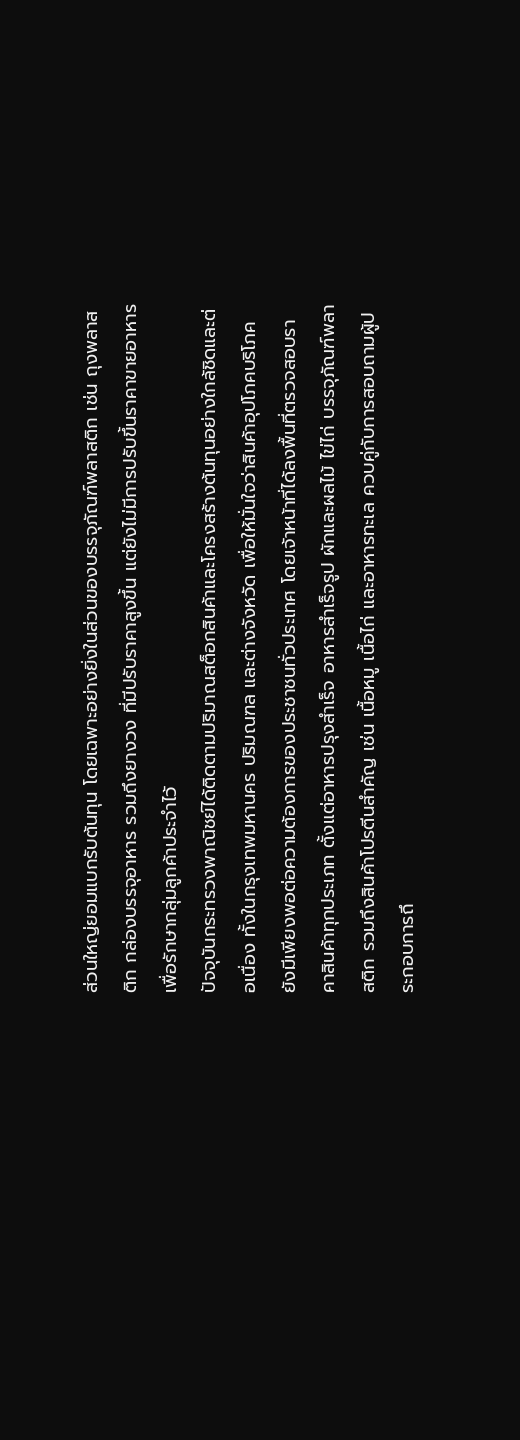ส่วนใหญ่ยอมแบกรับต้นทุน โดยเฉพาะอย่างยิ่งในส่วนของบรรจุภัณฑ์พลาสติก เช่น ถุงพลาสติก กล่องบรรจุอาหาร รวมถึงยางวง ที่มีปรับราคาสูงขึ้น แต่ยังไม่มีการปรับขึ้นราคาขายอาหารเพื่อรักษากลุ่มลูกค้าประจำไว้
ปัจจุบันกระทรวงพาณิชย์ได้ติดตามปริมาณสต็อกสินค้าและโครงสร้างต้นทุนอย่างใกล้ชิดและต่อเนื่อง ทั้งในกรุงเทพมหานคร ปริมณฑล และต่างจังหวัด เพื่อให้มั่นใจว่าสินค้าอุปโภคบริโภคยังมีเพียงพอต่อความต้องการของประชาชนทั่วประเทศ โดยเจ้าหน้าที่ได้ลงพื้นที่ตรวจสอบราคาสินค้าทุกประเภท ตั้งแต่อาหารปรุงสำเร็จ อาหารสำเร็จรูป ผักและผลไม้ ไข่ไก่ บรรจุภัณฑ์พลาสติก รวมถึงสินค้าโปรตีนสำคัญ เช่น เนื้อหมู เนื้อไก่ และอาหารทะเล ควบคู่กับการสอบถามผู้ประกอบการถึ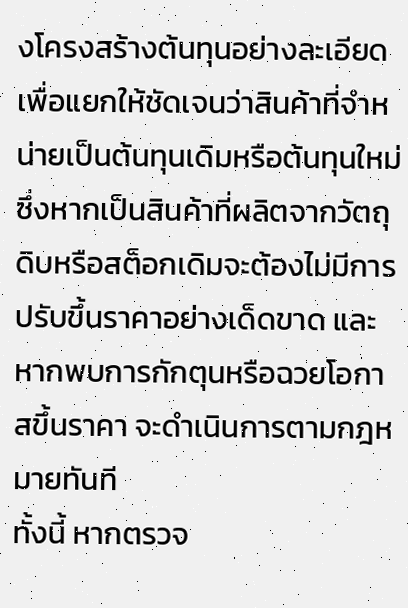งโครงสร้างต้นทุนอย่างละเอียด เพื่อแยกให้ชัดเจนว่าสินค้าที่จำหน่ายเป็นต้นทุนเดิมหรือต้นทุนใหม่ ซึ่งหากเป็นสินค้าที่ผลิตจากวัตถุดิบหรือสต็อกเดิมจะต้องไม่มีการปรับขึ้นราคาอย่างเด็ดขาด และหากพบการกักตุนหรือฉวยโอกาสขึ้นราคา จะดำเนินการตามกฎหมายทันที
ทั้งนี้ หากตรวจ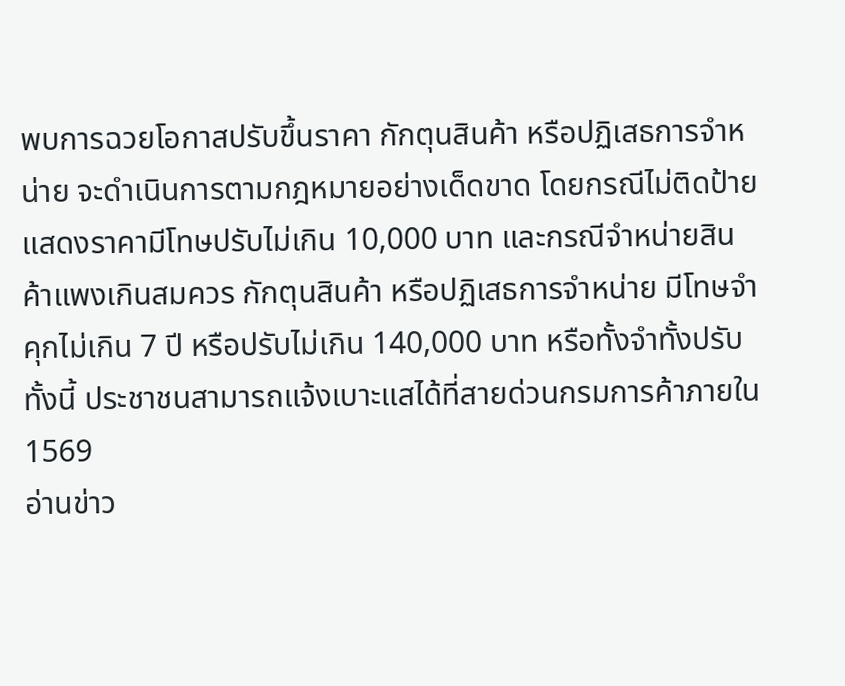พบการฉวยโอกาสปรับขึ้นราคา กักตุนสินค้า หรือปฏิเสธการจำหน่าย จะดำเนินการตามกฎหมายอย่างเด็ดขาด โดยกรณีไม่ติดป้ายแสดงราคามีโทษปรับไม่เกิน 10,000 บาท และกรณีจำหน่ายสินค้าแพงเกินสมควร กักตุนสินค้า หรือปฏิเสธการจำหน่าย มีโทษจำคุกไม่เกิน 7 ปี หรือปรับไม่เกิน 140,000 บาท หรือทั้งจำทั้งปรับ ทั้งนี้ ประชาชนสามารถแจ้งเบาะแสได้ที่สายด่วนกรมการค้าภายใน 1569
อ่านข่าว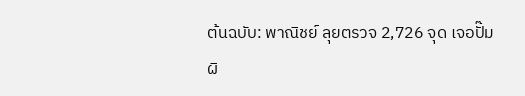ต้นฉบับ: พาณิชย์ ลุยตรวจ 2,726 จุด เจอปั๊มผิ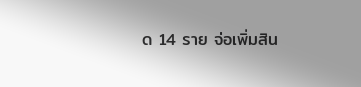ด 14 ราย จ่อเพิ่มสิน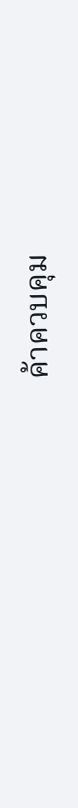ค้าควบคุม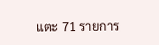แตะ 71 รายการ